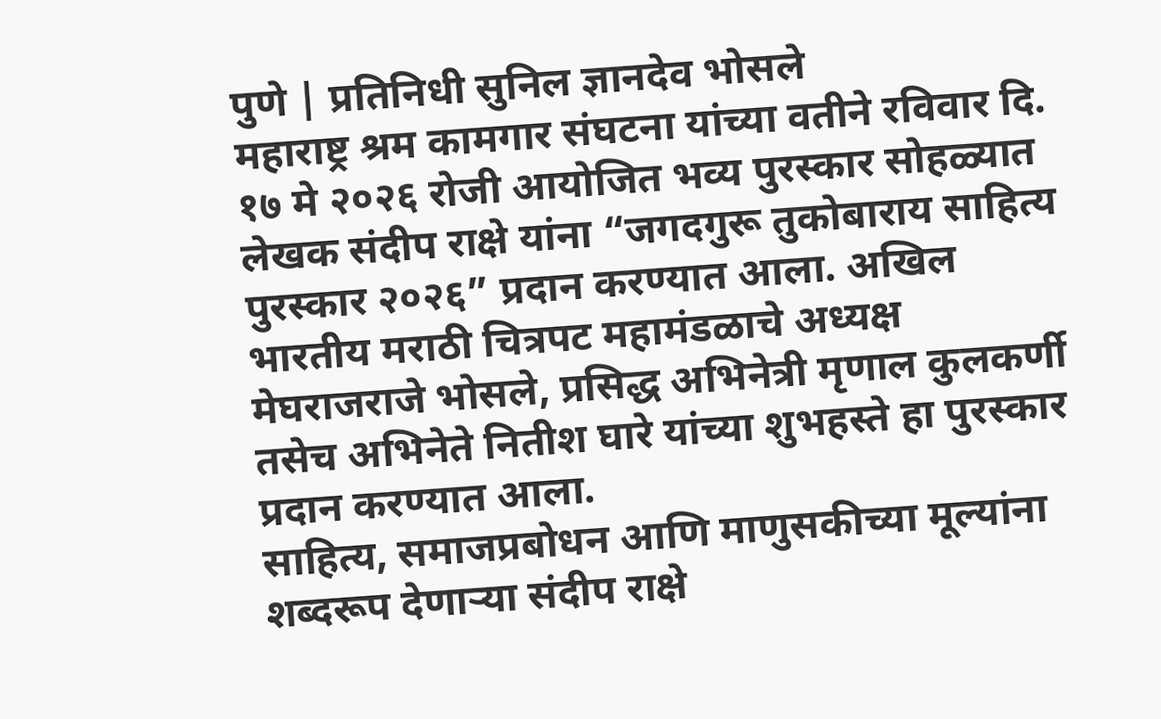पुणे | प्रतिनिधी सुनिल ज्ञानदेव भोसले
महाराष्ट्र श्रम कामगार संघटना यांच्या वतीने रविवार दि. १७ मे २०२६ रोजी आयोजित भव्य पुरस्कार सोहळ्यात लेखक संदीप राक्षे यांना “जगदगुरू तुकोबाराय साहित्य पुरस्कार २०२६” प्रदान करण्यात आला. अखिल भारतीय मराठी चित्रपट महामंडळाचे अध्यक्ष मेघराजराजे भोसले, प्रसिद्ध अभिनेत्री मृणाल कुलकर्णी तसेच अभिनेते नितीश घारे यांच्या शुभहस्ते हा पुरस्कार प्रदान करण्यात आला.
साहित्य, समाजप्रबोधन आणि माणुसकीच्या मूल्यांना शब्दरूप देणाऱ्या संदीप राक्षे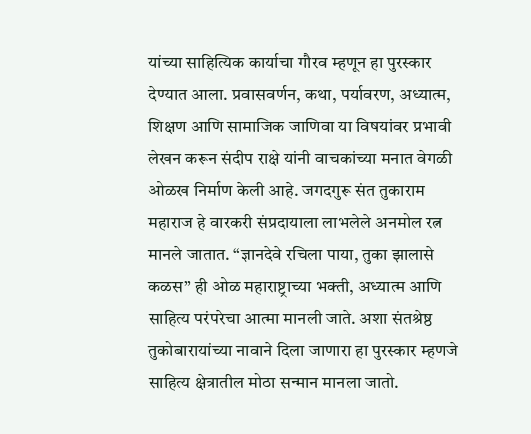यांच्या साहित्यिक कार्याचा गौरव म्हणून हा पुरस्कार देण्यात आला. प्रवासवर्णन, कथा, पर्यावरण, अध्यात्म, शिक्षण आणि सामाजिक जाणिवा या विषयांवर प्रभावी लेखन करून संदीप राक्षे यांनी वाचकांच्या मनात वेगळी ओळख निर्माण केली आहे. जगदगुरू संत तुकाराम महाराज हे वारकरी संप्रदायाला लाभलेले अनमोल रत्न मानले जातात. “ज्ञानदेवे रचिला पाया, तुका झालासे कळस” ही ओळ महाराष्ट्राच्या भक्ती, अध्यात्म आणि साहित्य परंपरेचा आत्मा मानली जाते. अशा संतश्रेष्ठ तुकोबारायांच्या नावाने दिला जाणारा हा पुरस्कार म्हणजे साहित्य क्षेत्रातील मोठा सन्मान मानला जातो.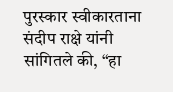पुरस्कार स्वीकारताना संदीप राक्षे यांनी सांगितले की, “हा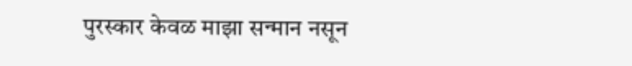पुरस्कार केवळ माझा सन्मान नसून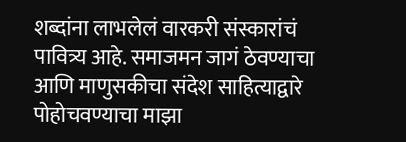शब्दांना लाभलेलं वारकरी संस्कारांचं पावित्र्य आहे. समाजमन जागं ठेवण्याचा आणि माणुसकीचा संदेश साहित्याद्वारे पोहोचवण्याचा माझा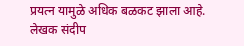प्रयत्न यामुळे अधिक बळकट झाला आहे.
लेखक संदीप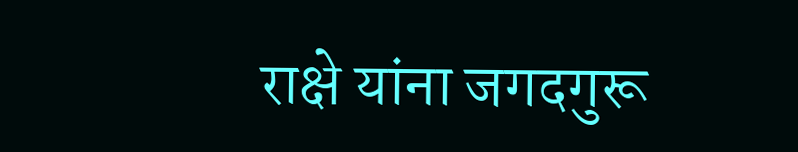राक्षे यांना जगदगुरू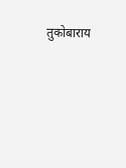तुकोबाराय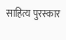साहित्य पुरस्कार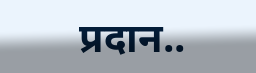प्रदान..